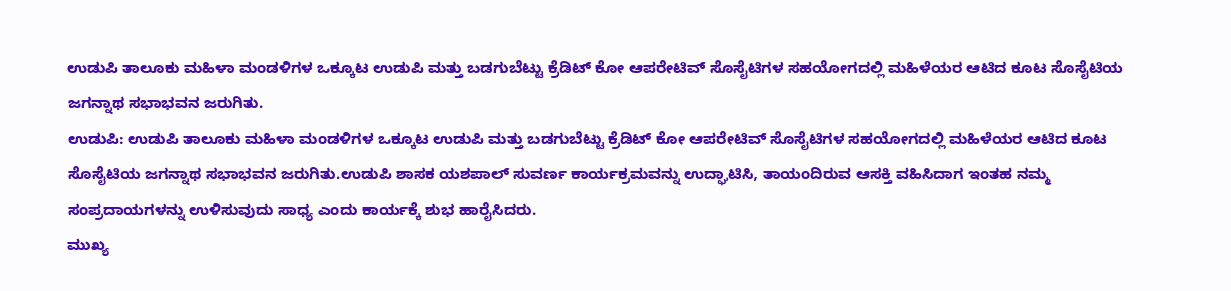ಉಡುಪಿ ತಾಲೂಕು ಮಹಿಳಾ ಮಂಡಳಿಗಳ ಒಕ್ಕೂಟ ಉಡುಪಿ ಮತ್ತು ಬಡಗುಬೆಟ್ಟು ಕ್ರೆಡಿಟ್ ಕೋ ಆಪರೇಟಿವ್ ಸೊಸೈಟಿಗಳ ಸಹಯೋಗದಲ್ಲಿ ಮಹಿಳೆಯರ ಆಟಿದ ಕೂಟ ಸೊಸೈಟಿಯ ಜಗನ್ನಾಥ ಸಭಾಭವನ ಜರುಗಿತು.
ಉಡುಪಿ: ಉಡುಪಿ ತಾಲೂಕು ಮಹಿಳಾ ಮಂಡಳಿಗಳ ಒಕ್ಕೂಟ ಉಡುಪಿ ಮತ್ತು ಬಡಗುಬೆಟ್ಟು ಕ್ರೆಡಿಟ್ ಕೋ ಆಪರೇಟಿವ್ ಸೊಸೈಟಿಗಳ ಸಹಯೋಗದಲ್ಲಿ ಮಹಿಳೆಯರ ಆಟಿದ ಕೂಟ ಸೊಸೈಟಿಯ ಜಗನ್ನಾಥ ಸಭಾಭವನ ಜರುಗಿತು.ಉಡುಪಿ ಶಾಸಕ ಯಶಪಾಲ್ ಸುವರ್ಣ ಕಾರ್ಯಕ್ರಮವನ್ನು ಉದ್ಘಾಟಿಸಿ, ತಾಯಂದಿರುವ ಆಸಕ್ತಿ ವಹಿಸಿದಾಗ ಇಂತಹ ನಮ್ಮ ಸಂಪ್ರದಾಯಗಳನ್ನು ಉಳಿಸುವುದು ಸಾಧ್ಯ ಎಂದು ಕಾರ್ಯಕ್ಕೆ ಶುಭ ಹಾರೈಸಿದರು.
ಮುಖ್ಯ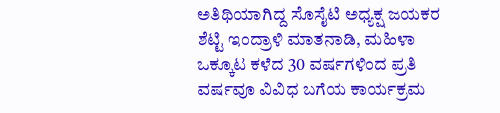ಅತಿಥಿಯಾಗಿದ್ದ ಸೊಸೈಟಿ ಅಧ್ಯಕ್ಷ ಜಯಕರ ಶೆಟ್ಟಿ ಇಂದ್ರಾಳಿ ಮಾತನಾಡಿ, ಮಹಿಳಾ ಒಕ್ಕೂಟ ಕಳೆದ 30 ವರ್ಷಗಳಿಂದ ಪ್ರತಿ ವರ್ಷವೂ ವಿವಿಧ ಬಗೆಯ ಕಾರ್ಯಕ್ರಮ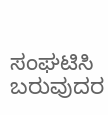ಸಂಘಟಿಸಿ ಬರುವುದರ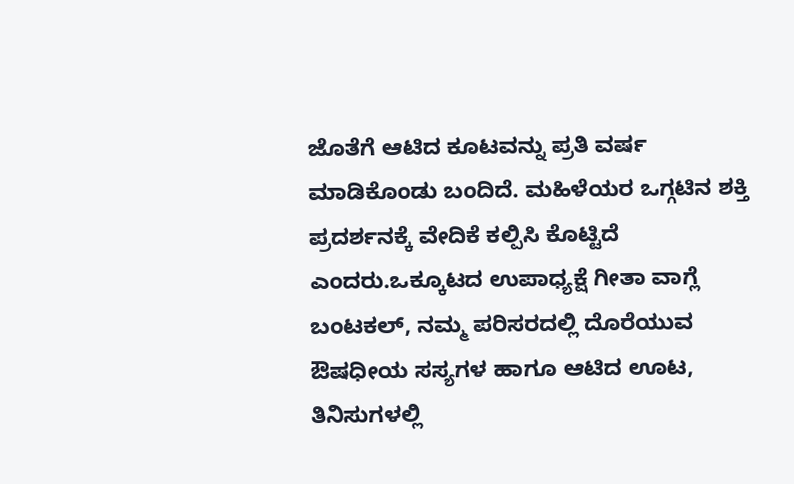ಜೊತೆಗೆ ಆಟಿದ ಕೂಟವನ್ನು ಪ್ರತಿ ವರ್ಷ ಮಾಡಿಕೊಂಡು ಬಂದಿದೆ. ಮಹಿಳೆಯರ ಒಗ್ಗಟಿನ ಶಕ್ತಿ ಪ್ರದರ್ಶನಕ್ಕೆ ವೇದಿಕೆ ಕಲ್ಪಿಸಿ ಕೊಟ್ಟಿದೆ ಎಂದರು.ಒಕ್ಕೂಟದ ಉಪಾಧ್ಯಕ್ಷೆ ಗೀತಾ ವಾಗ್ಲೆ ಬಂಟಕಲ್, ನಮ್ಮ ಪರಿಸರದಲ್ಲಿ ದೊರೆಯುವ ಔಷಧೀಯ ಸಸ್ಯಗಳ ಹಾಗೂ ಆಟಿದ ಊಟ, ತಿನಿಸುಗಳಲ್ಲಿ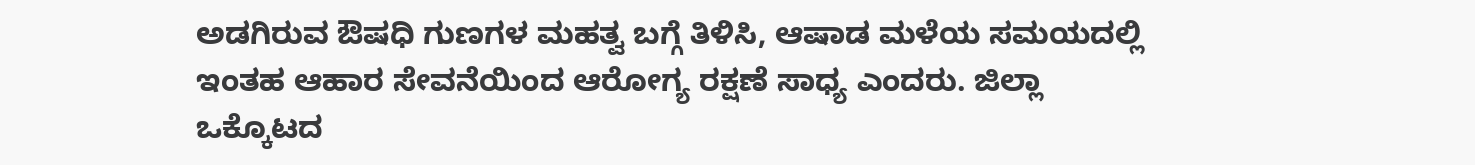ಅಡಗಿರುವ ಔಷಧಿ ಗುಣಗಳ ಮಹತ್ವ ಬಗ್ಗೆ ತಿಳಿಸಿ, ಆಷಾಡ ಮಳೆಯ ಸಮಯದಲ್ಲಿ ಇಂತಹ ಆಹಾರ ಸೇವನೆಯಿಂದ ಆರೋಗ್ಯ ರಕ್ಷಣೆ ಸಾಧ್ಯ ಎಂದರು. ಜಿಲ್ಲಾ ಒಕ್ಕೊಟದ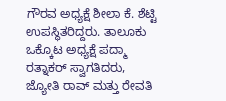ಗೌರವ ಅಧ್ಯಕ್ಷೆ ಶೀಲಾ ಕೆ. ಶೆಟ್ಟಿ ಉಪಸ್ಥಿತರಿದ್ದರು. ತಾಲೂಕು ಒಕ್ಕೊಟ ಅಧ್ಯಕ್ಷೆ ಪದ್ಮಾ ರತ್ನಾಕರ್ ಸ್ವಾಗತಿದರು, ಜ್ಯೋತಿ ರಾವ್ ಮತ್ತು ರೇವತಿ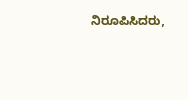ನಿರೂಪಿಸಿದರು,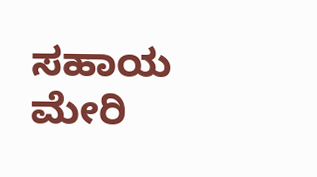ಸಹಾಯ ಮೇರಿ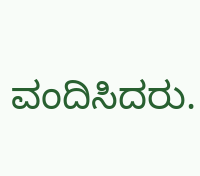ವಂದಿಸಿದರು.